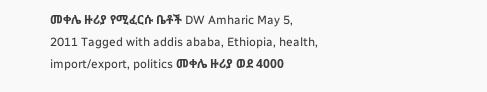መቀሌ ዙሪያ የሚፈርሱ ቤቶች DW Amharic May 5, 2011 Tagged with addis ababa, Ethiopia, health, import/export, politics መቀሌ ዙሪያ ወደ 4000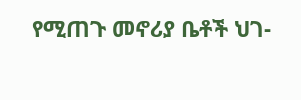የሚጠጉ መኖሪያ ቤቶች ህገ-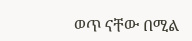ወጥ ናቸው በሚል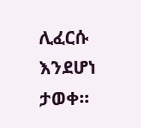ሊፈርሱ እንደሆነ ታወቀ።